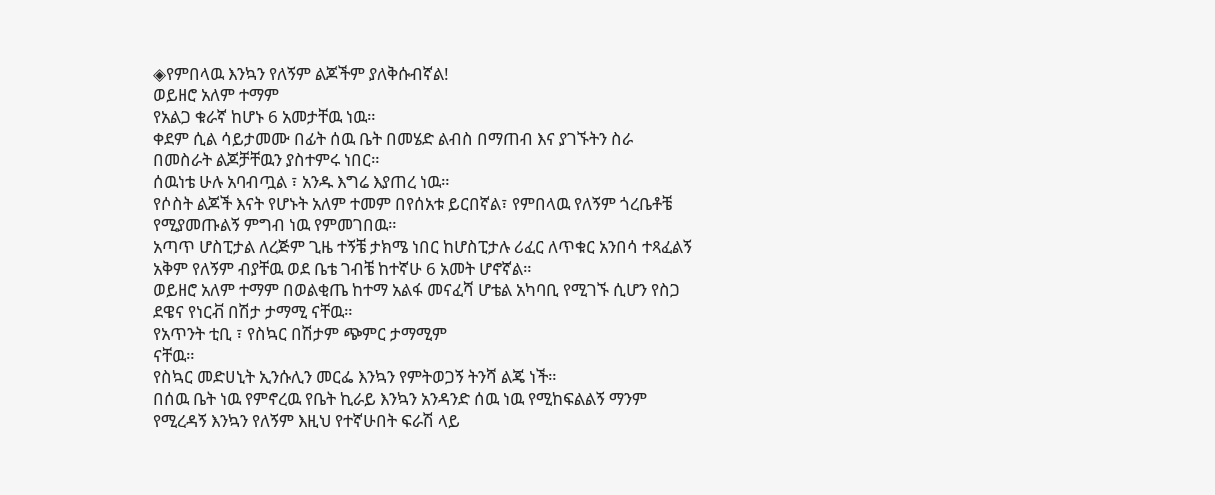◈የምበላዉ እንኳን የለኝም ልጆችም ያለቅሱብኛል!
ወይዘሮ አለም ተማም
የአልጋ ቁራኛ ከሆኑ 6 አመታቸዉ ነዉ።
ቀደም ሲል ሳይታመሙ በፊት ሰዉ ቤት በመሄድ ልብስ በማጠብ እና ያገኙትን ስራ በመስራት ልጆቻቸዉን ያስተምሩ ነበር።
ሰዉነቴ ሁሉ አባብጧል ፣ አንዱ እግሬ እያጠረ ነዉ።
የሶስት ልጆች እናት የሆኑት አለም ተመም በየሰአቱ ይርበኛል፣ የምበላዉ የለኝም ጎረቤቶቼ የሚያመጡልኝ ምግብ ነዉ የምመገበዉ።
አጣጥ ሆስፒታል ለረጅም ጊዜ ተኝቼ ታክሜ ነበር ከሆስፒታሉ ሪፈር ለጥቁር አንበሳ ተጻፈልኝ አቅም የለኝም ብያቸዉ ወደ ቤቴ ገብቼ ከተኛሁ 6 አመት ሆኖኛል።
ወይዘሮ አለም ተማም በወልቂጤ ከተማ አልፋ መናፈሻ ሆቴል አካባቢ የሚገኙ ሲሆን የስጋ ደዌና የነርቭ በሽታ ታማሚ ናቸዉ።
የአጥንት ቲቢ ፣ የስኳር በሽታም ጭምር ታማሚም
ናቸዉ።
የስኳር መድሀኒት ኢንሱሊን መርፌ እንኳን የምትወጋኝ ትንሻ ልጄ ነች።
በሰዉ ቤት ነዉ የምኖረዉ የቤት ኪራይ እንኳን አንዳንድ ሰዉ ነዉ የሚከፍልልኝ ማንም የሚረዳኝ እንኳን የለኝም እዚህ የተኛሁበት ፍራሽ ላይ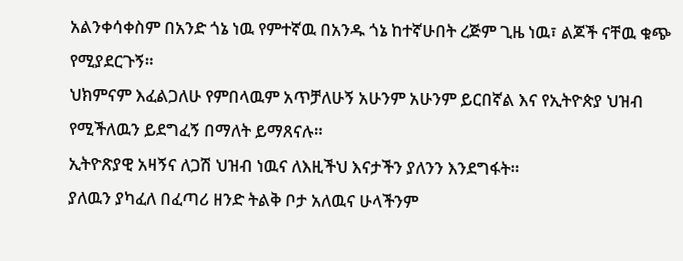አልንቀሳቀስም በአንድ ጎኔ ነዉ የምተኛዉ በአንዱ ጎኔ ከተኛሁበት ረጅም ጊዜ ነዉ፣ ልጆች ናቸዉ ቁጭ የሚያደርጉኝ።
ህክምናም እፈልጋለሁ የምበላዉም አጥቻለሁኝ አሁንም አሁንም ይርበኛል እና የኢትዮጵያ ህዝብ የሚችለዉን ይደግፈኝ በማለት ይማጸናሉ።
ኢትዮጽያዊ አዛኝና ለጋሽ ህዝብ ነዉና ለእዚችህ እናታችን ያለንን እንደግፋት።
ያለዉን ያካፈለ በፈጣሪ ዘንድ ትልቅ ቦታ አለዉና ሁላችንም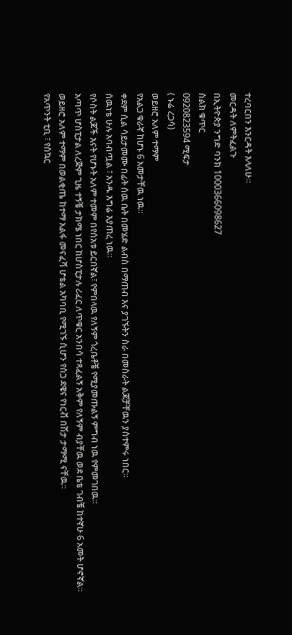ተረባርበን እንርዳት እላለሁ።
መርዳት ለምትፈልጉ
በኢትዮጵያ ንግድ ባንክ 1000366098627
ስልክ ቁጥር
0920823594 ሚፍታ
( ኑሬ ረጋሳ)
ወይዘሮ አለም ተማም
የአልጋ ቁራኛ ከሆኑ 6 አመታቸዉ ነዉ።
ቀደም ሲል ሳይታመሙ በፊት ሰዉ ቤት በመሄድ ልብስ በማጠብ እና ያገኙትን ስራ በመስራት ልጆቻቸዉን ያስተምሩ ነበር።
ሰዉነቴ ሁሉ አባብጧል ፣ አንዱ እግሬ እያጠረ ነዉ።
የሶስት ልጆች እናት የሆኑት አለም ተመም በየሰአቱ ይርበኛል፣ የምበላዉ የለኝም ጎረቤቶቼ የሚያመጡልኝ ምግብ ነዉ የምመገበዉ።
አጣጥ ሆስፒታል ለረጅም ጊዜ ተኝቼ ታክሜ ነበር ከሆስፒታሉ ሪፈር ለጥቁር አንበሳ ተጻፈልኝ አቅም የለኝም ብያቸዉ ወደ ቤቴ ገብቼ ከተኛሁ 6 አመት ሆኖኛል።
ወይዘሮ አለም ተማም በወልቂጤ ከተማ አልፋ መናፈሻ ሆቴል አካባቢ የሚገኙ ሲሆን የስጋ ደዌና የነርቭ በሽታ ታማሚ ናቸዉ።
የአጥንት ቲቢ ፣ የስኳር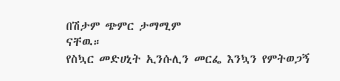በሽታም ጭምር ታማሚም
ናቸዉ።
የስኳር መድሀኒት ኢንሱሊን መርፌ እንኳን የምትወጋኝ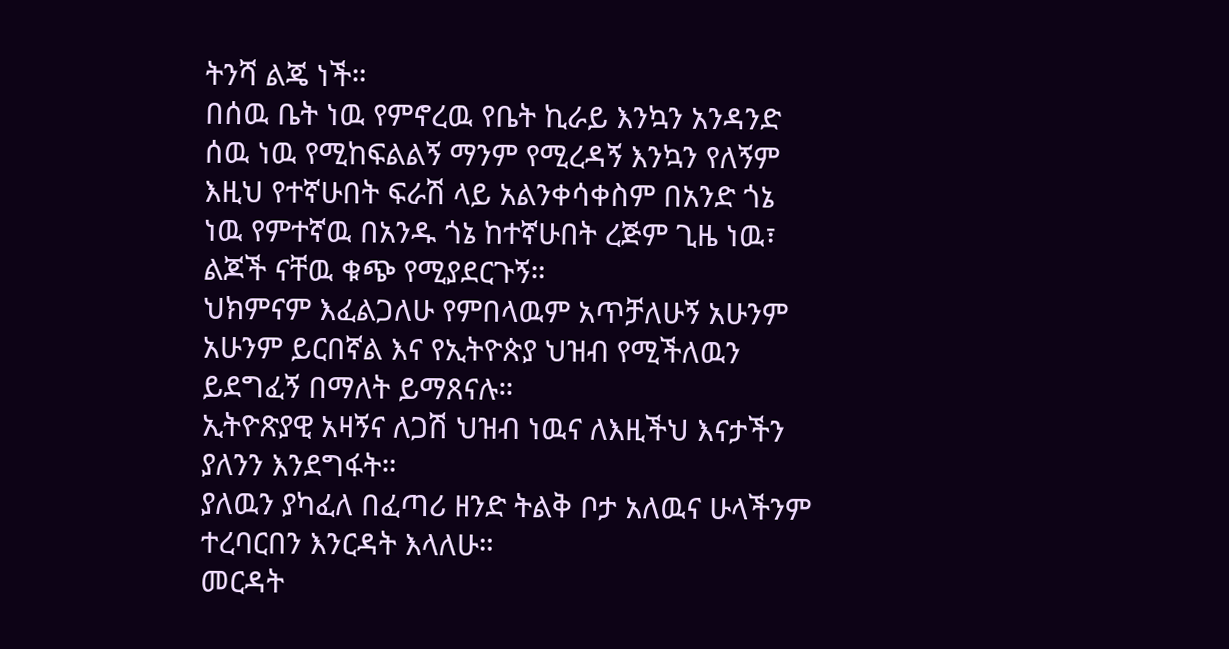ትንሻ ልጄ ነች።
በሰዉ ቤት ነዉ የምኖረዉ የቤት ኪራይ እንኳን አንዳንድ ሰዉ ነዉ የሚከፍልልኝ ማንም የሚረዳኝ እንኳን የለኝም እዚህ የተኛሁበት ፍራሽ ላይ አልንቀሳቀስም በአንድ ጎኔ ነዉ የምተኛዉ በአንዱ ጎኔ ከተኛሁበት ረጅም ጊዜ ነዉ፣ ልጆች ናቸዉ ቁጭ የሚያደርጉኝ።
ህክምናም እፈልጋለሁ የምበላዉም አጥቻለሁኝ አሁንም አሁንም ይርበኛል እና የኢትዮጵያ ህዝብ የሚችለዉን ይደግፈኝ በማለት ይማጸናሉ።
ኢትዮጽያዊ አዛኝና ለጋሽ ህዝብ ነዉና ለእዚችህ እናታችን ያለንን እንደግፋት።
ያለዉን ያካፈለ በፈጣሪ ዘንድ ትልቅ ቦታ አለዉና ሁላችንም ተረባርበን እንርዳት እላለሁ።
መርዳት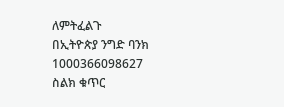ለምትፈልጉ
በኢትዮጵያ ንግድ ባንክ 1000366098627
ስልክ ቁጥር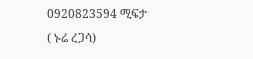0920823594 ሚፍታ
( ኑሬ ረጋሳ)